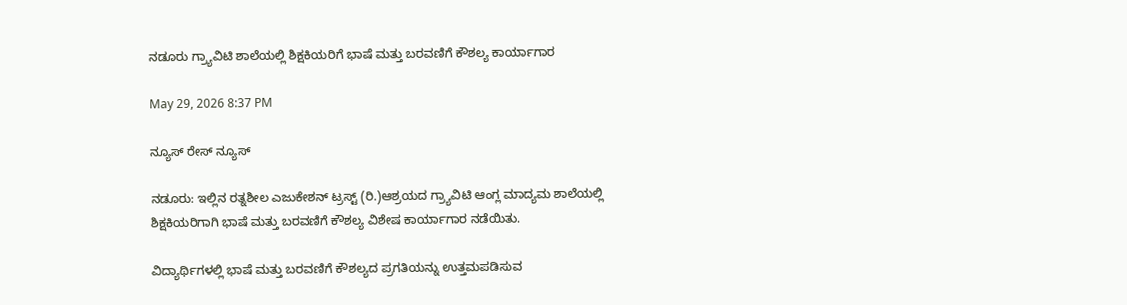ನಡೂರು ಗ್ರ್ಯಾವಿಟಿ ಶಾಲೆಯಲ್ಲಿ ಶಿಕ್ಷಕಿಯರಿಗೆ ಭಾಷೆ ಮತ್ತು ಬರವಣಿಗೆ ಕೌಶಲ್ಯ ಕಾರ್ಯಾಗಾರ

May 29, 2026 8:37 PM

ನ್ಯೂಸ್ ರೇಸ್ ನ್ಯೂಸ್

ನಡೂರು: ಇಲ್ಲಿನ ರತ್ನಶೀಲ ಎಜುಕೇಶನ್ ಟ್ರಸ್ಟ್ (ರಿ.)ಆಶ್ರಯದ ಗ್ರ್ಯಾವಿಟಿ ಆಂಗ್ಲ ಮಾದ್ಯಮ ಶಾಲೆಯಲ್ಲಿ ಶಿಕ್ಷಕಿಯರಿಗಾಗಿ ಭಾಷೆ ಮತ್ತು ಬರವಣಿಗೆ ಕೌಶಲ್ಯ ವಿಶೇಷ ಕಾರ್ಯಾಗಾರ ನಡೆಯಿತು.

ವಿದ್ಯಾರ್ಥಿಗಳಲ್ಲಿ ಭಾಷೆ ಮತ್ತು ಬರವಣಿಗೆ ಕೌಶಲ್ಯದ ಪ್ರಗತಿಯನ್ನು ಉತ್ತಮಪಡಿಸುವ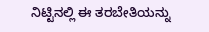ನಿಟ್ಟಿನಲ್ಲಿ ಈ ತರಬೇತಿಯನ್ನು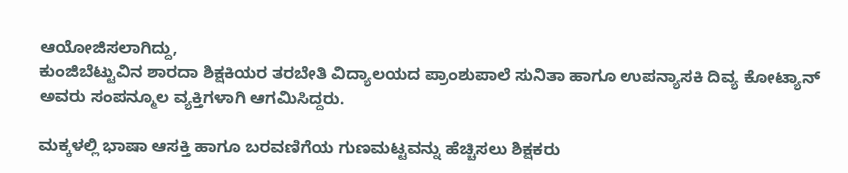ಆಯೋಜಿಸಲಾಗಿದ್ದು,
ಕುಂಜಿಬೆಟ್ಟುವಿನ ಶಾರದಾ ಶಿಕ್ಷಕಿಯರ ತರಬೇತಿ ವಿದ್ಯಾಲಯದ ಪ್ರಾಂಶುಪಾಲೆ ಸುನಿತಾ ಹಾಗೂ ಉಪನ್ಯಾಸಕಿ ದಿವ್ಯ ಕೋಟ್ಯಾನ್ ಅವರು ಸಂಪನ್ಮೂಲ ವ್ಯಕ್ತಿಗಳಾಗಿ ಆಗಮಿಸಿದ್ದರು.

ಮಕ್ಕಳಲ್ಲಿ ಭಾಷಾ ಆಸಕ್ತಿ ಹಾಗೂ ಬರವಣಿಗೆಯ ಗುಣಮಟ್ಟವನ್ನು ಹೆಚ್ಚಿಸಲು ಶಿಕ್ಷಕರು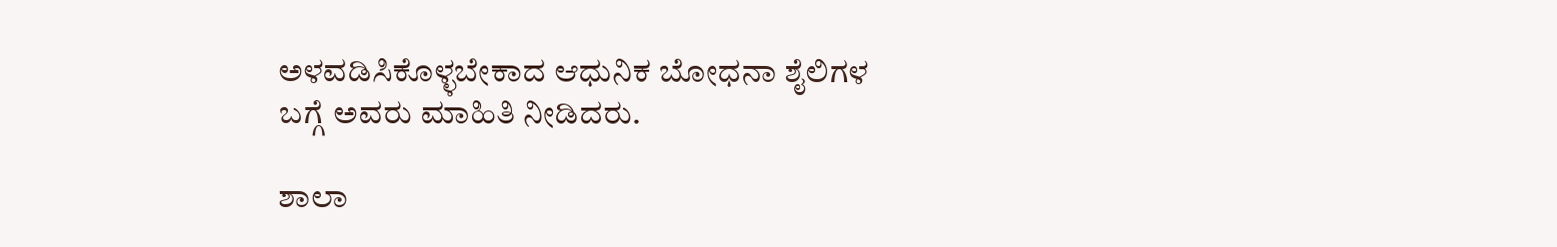ಅಳವಡಿಸಿಕೊಳ್ಳಬೇಕಾದ ಆಧುನಿಕ ಬೋಧನಾ ಶೈಲಿಗಳ ಬಗ್ಗೆ ಅವರು ಮಾಹಿತಿ ನೀಡಿದರು.

ಶಾಲಾ‌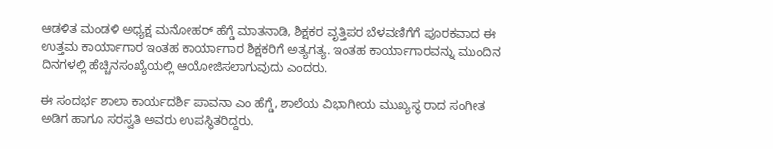ಆಡಳಿತ ಮಂಡಳಿ ಅಧ್ಯಕ್ಷ ಮನೋಹರ್ ಹೆಗ್ಡೆ ಮಾತನಾಡಿ, ಶಿಕ್ಷಕರ ವೃತ್ತಿಪರ ಬೆಳವಣಿಗೆಗೆ ಪೂರಕವಾದ ಈ ಉತ್ತಮ ಕಾರ್ಯಾಗಾರ ಇಂತಹ ಕಾರ್ಯಾಗಾರ ಶಿಕ್ಷಕರಿಗೆ ಅತ್ಯಗತ್ಯ. ಇಂತಹ ಕಾರ್ಯಾಗಾರವನ್ನು ಮುಂದಿನ ದಿನಗಳಲ್ಲಿ ಹೆಚ್ಚಿನ‌ಸಂಖ್ಯೆಯಲ್ಲಿ ಆಯೋಜಿಸಲಾಗುವುದು ಎಂದರು.

ಈ ಸಂದರ್ಭ ಶಾಲಾ ಕಾರ್ಯದರ್ಶಿ ಪಾವನಾ ಎಂ ಹೆಗ್ಡೆ, ಶಾಲೆಯ ವಿಭಾಗೀಯ ಮುಖ್ಯಸ್ಥ ರಾದ ಸಂಗೀತ ಅಡಿಗ ಹಾಗೂ ಸರಸ್ವತಿ ಅವರು ಉಪಸ್ಥಿತರಿದ್ದರು.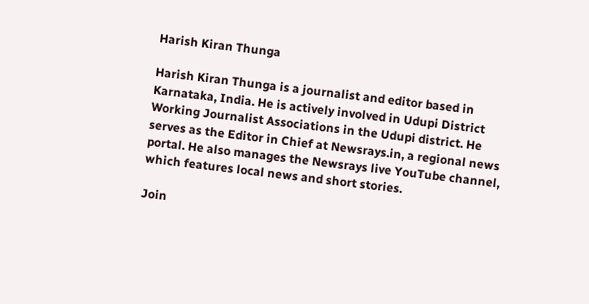Harish Kiran Thunga

Harish Kiran Thunga is a journalist and editor based in Karnataka, India. He is actively involved in Udupi District Working Journalist Associations in the Udupi district. He serves as the Editor in Chief at Newsrays.in, a regional news portal. He also manages the Newsrays live YouTube channel, which features local news and short stories.

Join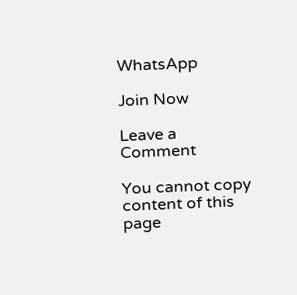WhatsApp

Join Now

Leave a Comment

You cannot copy content of this page